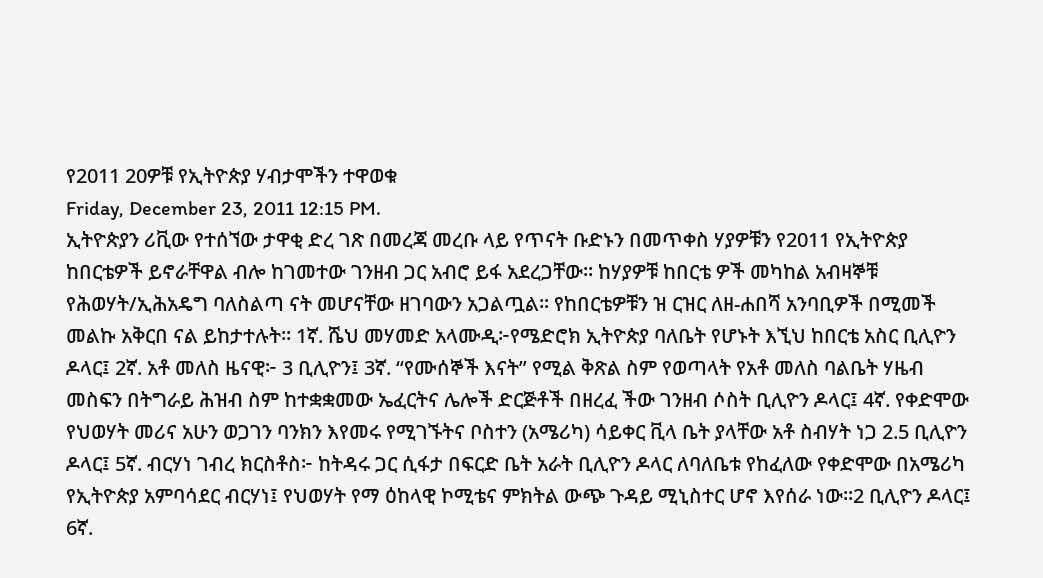የ2011 20ዎቹ የኢትዮጵያ ሃብታሞችን ተዋወቁ
Friday, December 23, 2011 12:15 PM.
ኢትዮጵያን ሪቪው የተሰኘው ታዋቂ ድረ ገጽ በመረጃ መረቡ ላይ የጥናት ቡድኑን በመጥቀስ ሃያዎቹን የ2011 የኢትዮጵያ ከበርቴዎች ይኖራቸዋል ብሎ ከገመተው ገንዘብ ጋር አብሮ ይፋ አደረጋቸው። ከሃያዎቹ ከበርቴ ዎች መካከል አብዛኞቹ የሕወሃት/ኢሕአዴግ ባለስልጣ ናት መሆናቸው ዘገባውን አጋልጧል። የከበርቴዎቹን ዝ ርዝር ለዘ-ሐበሻ አንባቢዎች በሚመች መልኩ አቅርበ ናል ይከታተሉት። 1ኛ. ሼህ መሃመድ አላሙዲ፦የሜድሮክ ኢትዮጵያ ባለቤት የሆኑት እኚህ ከበርቴ አስር ቢሊዮን ዶላር፤ 2ኛ. አቶ መለስ ዜናዊ፦ 3 ቢሊዮን፤ 3ኛ. “የሙሰኞች እናት” የሚል ቅጽል ስም የወጣላት የአቶ መለስ ባልቤት ሃዜብ መስፍን በትግራይ ሕዝብ ስም ከተቋቋመው ኤፈርትና ሌሎች ድርጅቶች በዘረፈ ችው ገንዘብ ሶስት ቢሊዮን ዶላር፤ 4ኛ. የቀድሞው የህወሃት መሪና አሁን ወጋገን ባንክን እየመሩ የሚገኙትና ቦስተን (አሜሪካ) ሳይቀር ቪላ ቤት ያላቸው አቶ ስብሃት ነጋ 2.5 ቢሊዮን ዶላር፤ 5ኛ. ብርሃነ ገብረ ክርስቶስ፦ ከትዳሩ ጋር ሲፋታ በፍርድ ቤት አራት ቢሊዮን ዶላር ለባለቤቱ የከፈለው የቀድሞው በአሜሪካ የኢትዮጵያ አምባሳደር ብርሃነ፤ የህወሃት የማ ዕከላዊ ኮሚቴና ምክትል ውጭ ጉዳይ ሚኒስተር ሆኖ እየሰራ ነው።2 ቢሊዮን ዶላር፤ 6ኛ.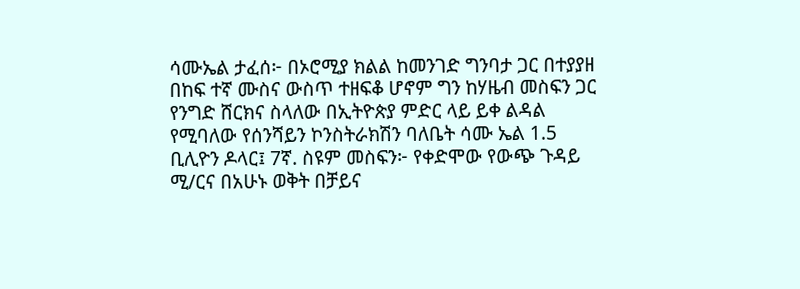ሳሙኤል ታፈሰ፦ በኦሮሚያ ክልል ከመንገድ ግንባታ ጋር በተያያዘ በከፍ ተኛ ሙስና ውስጥ ተዘፍቆ ሆኖም ግን ከሃዜብ መስፍን ጋር የንግድ ሸርክና ስላለው በኢትዮጵያ ምድር ላይ ይቀ ልዳል የሚባለው የሰንሻይን ኮንስትራክሽን ባለቤት ሳሙ ኤል 1.5 ቢሊዮን ዶላር፤ 7ኛ. ስዩም መስፍን፦ የቀድሞው የውጭ ጉዳይ ሚ/ርና በአሁኑ ወቅት በቻይና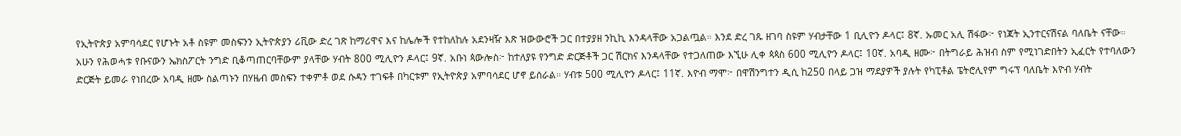የኢትዮጵያ አምባሳደር የሆኑት አቶ ስዩም መስፍንን ኢትዮጵያን ሪቪው ድረ ገጽ ከማሪዋና እና ከሌሎች የተከለከሉ አደንዛዥ እጽ ዝውውሮች ጋር በተያያዘ ንኪኪ እንዳላቸው አጋልጧል። እንደ ድረ ገጹ ዘገባ ስዩም ሃብታቸው 1 ቢሊዮን ዶላር፤ 8ኛ. ኡመር አሊ ሽፋው፦ የነጃት ኢንተርናሽናል ባለቤት ናቸው። አሁን የሕወሓቱ የቡናውን ኤክስፖርት ንግድ ቢቆጣጠርባቸውም ያላቸው ሃብት 800 ሚሊዮን ዶላር፤ 9ኛ. አቡነ ጳውሎስ፦ ከተለያዩ የንግድ ድርጅቶች ጋር ሽርክና እንዳላቸው የተጋለጠው እኚሁ ሊቀ ጳጳስ 600 ሚሊዮን ዶላር፤ 10ኛ. አባዲ ዘሙ፦ በትግራይ ሕዝብ ስም የሚነገድበትን ኢፈርት የተባለውን ድርጅት ይመራ የነበረው አባዲ ዘሙ ስልጣኑን በሃዜብ መስፍን ተቀምቶ ወደ ሱዳን ተገፍቶ በካርቱም የኢትዮጵያ አምባሳደር ሆኖ ይሰራል። ሃብቱ 500 ሚሊዮን ዶላር፤ 11ኛ. እዮብ ማሞ፦ በዋሽንግተን ዲሲ ከ250 በላይ ጋዝ ማደያዎች ያሉት የካፒቶል ፔትሮሊየም ግሩፕ ባለቤት እዮብ ሃብት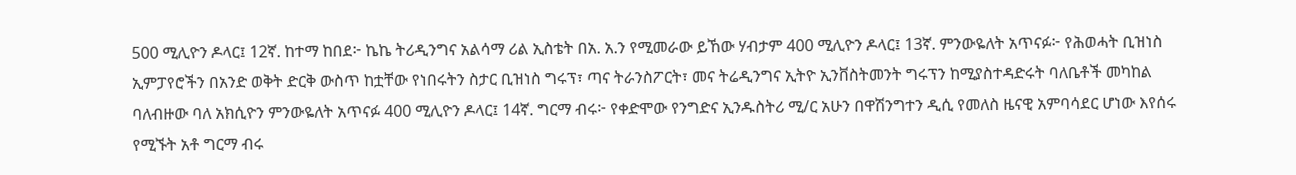500 ሚሊዮን ዶላር፤ 12ኛ. ከተማ ከበደ፦ ኬኬ ትሪዲንግና አልሳማ ሪል ኢስቴት በአ. አ.ን የሚመራው ይኸው ሃብታም 400 ሚሊዮን ዶላር፤ 13ኛ. ምንውዬለት አጥናፉ፦ የሕወሓት ቢዝነስ ኢምፓየሮችን በአንድ ወቅት ድርቅ ውስጥ ከቷቸው የነበሩትን ስታር ቢዝነስ ግሩፕ፣ ጣና ትራንስፖርት፣ መና ትሬዲንግና ኢትዮ ኢንቨስትመንት ግሩፕን ከሚያስተዳድሩት ባለቤቶች መካከል ባለብዙው ባለ አክሲዮን ምንውዬለት አጥናፉ 400 ሚሊዮን ዶላር፤ 14ኛ. ግርማ ብሩ፦ የቀድሞው የንግድና ኢንዱስትሪ ሚ/ር አሁን በዋሽንግተን ዲሲ የመለስ ዜናዊ አምባሳደር ሆነው እየሰሩ የሚኙት አቶ ግርማ ብሩ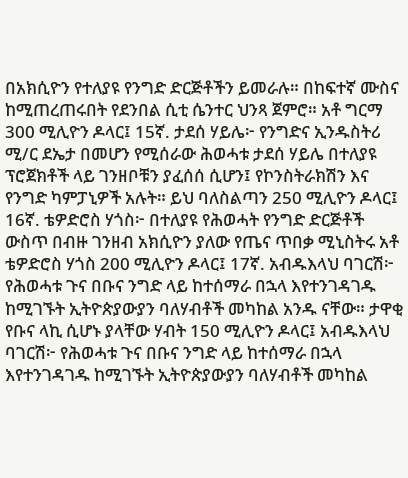በአክሲዮን የተለያዩ የንግድ ድርጅቶችን ይመራሉ። በከፍተኛ ሙስና ከሚጠረጠሩበት የደንበል ሲቲ ሴንተር ህንጻ ጀምሮ። አቶ ግርማ 300 ሚሊዮን ዶላር፤ 15ኛ. ታደሰ ሃይሌ፦ የንግድና ኢንዱስትሪ ሚ/ር ደኤታ በመሆን የሚሰራው ሕወሓቱ ታደሰ ሃይሌ በተለያዩ ፕሮጀክቶች ላይ ገንዘቦቹን ያፈሰሰ ሲሆን፤ የኮንስትራክሽን እና የንግድ ካምፓኒዎች አሉት። ይህ ባለስልጣን 250 ሚሊዮን ዶላር፤ 16ኛ. ቴዎድሮስ ሃጎስ፦ በተለያዩ የሕወሓት የንግድ ድርጅቶች ውስጥ በብዙ ገንዘብ አክሲዮን ያለው የጤና ጥበቃ ሚኒስትሩ አቶ ቴዎድሮስ ሃጎስ 200 ሚሊዮን ዶላር፤ 17ኛ. አብዱእላህ ባገርሽ፦ የሕወሓቱ ጉና በቡና ንግድ ላይ ከተሰማራ በኋላ እየተንገዳገዱ ከሚገኙት ኢትዮጵያውያን ባለሃብቶች መካከል አንዱ ናቸው። ታዋቂ የቡና ላኪ ሲሆኑ ያላቸው ሃብት 150 ሚሊዮን ዶላር፤ አብዱእላህ ባገርሽ፦ የሕወሓቱ ጉና በቡና ንግድ ላይ ከተሰማራ በኋላ እየተንገዳገዱ ከሚገኙት ኢትዮጵያውያን ባለሃብቶች መካከል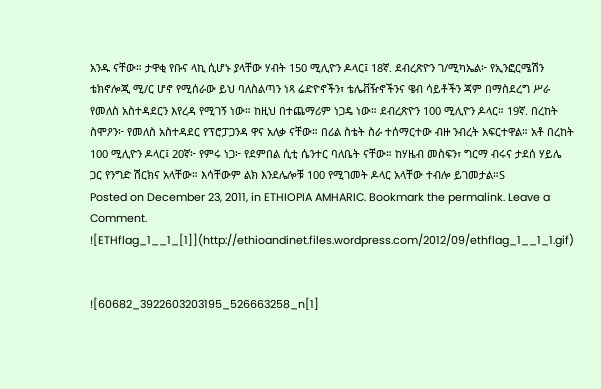አንዱ ናቸው። ታዋቂ የቡና ላኪ ሲሆኑ ያላቸው ሃብት 150 ሚሊዮን ዶላር፤ 18ኛ. ደብረጽዮን ገ/ሚካኤል፦ የኢንፎርሜሽን ቴክኖሎጂ ሚ/ር ሆኖ የሚሰራው ይህ ባለስልጣን ነጻ ሬድዮኖችን፣ ቴሌቭዥኖችንና ዌብ ሳይቶችን ጃም በማስደረግ ሥራ የመለስ አስተዳደርን እየረዳ የሚገኝ ነው። ከዚህ በተጨማሪም ነጋዴ ነው። ደብረጽዮን 100 ሚሊዮን ዶላር። 19ኛ. በረከት ስሞዖን፦ የመለስ አስተዳደር የፕሮፓጋንዳ ዋና አለቃ ናቸው። በሪል ስቴት ስራ ተሰማርተው ብዙ ንብረት አፍርተዋል። አቶ በረከት 100 ሚሊዮን ዶላር፤ 20ኛ፦ የምሩ ነጋ፦ የደምበል ሲቲ ሴንተር ባለቤት ናቸው። ከሃዜብ መስፍን፣ ግርማ ብሩና ታደሰ ሃይሌ ጋር የንግድ ሽርክና አላቸው። እሳቸውም ልክ እንደሌሎቹ 100 የሚገመት ዶላር አላቸው ተብሎ ይገመታል።S
Posted on December 23, 2011, in ETHIOPIA AMHARIC. Bookmark the permalink. Leave a Comment.
![ETHflag_1__1_[1]](http://ethioandinet.files.wordpress.com/2012/09/ethflag_1__1_1.gif)


![60682_3922603203195_526663258_n[1]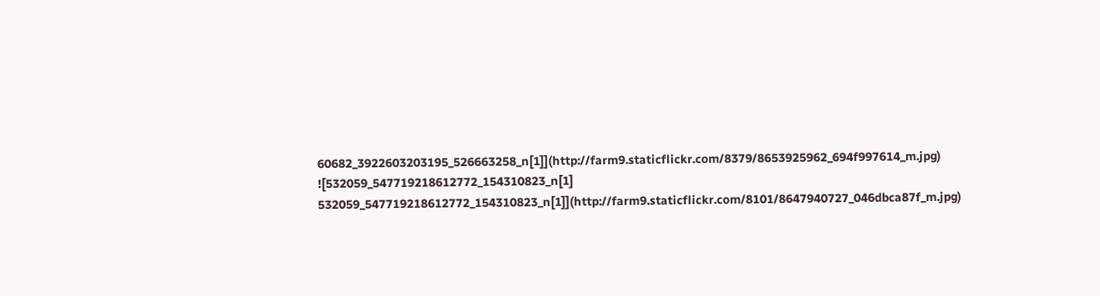60682_3922603203195_526663258_n[1]](http://farm9.staticflickr.com/8379/8653925962_694f997614_m.jpg)
![532059_547719218612772_154310823_n[1] 532059_547719218612772_154310823_n[1]](http://farm9.staticflickr.com/8101/8647940727_046dbca87f_m.jpg)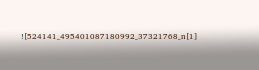![524141_495401087180992_37321768_n[1]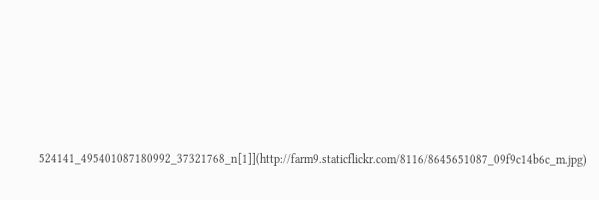524141_495401087180992_37321768_n[1]](http://farm9.staticflickr.com/8116/8645651087_09f9c14b6c_m.jpg)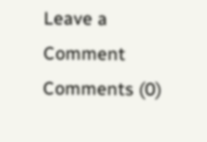Leave a Comment
Comments (0)